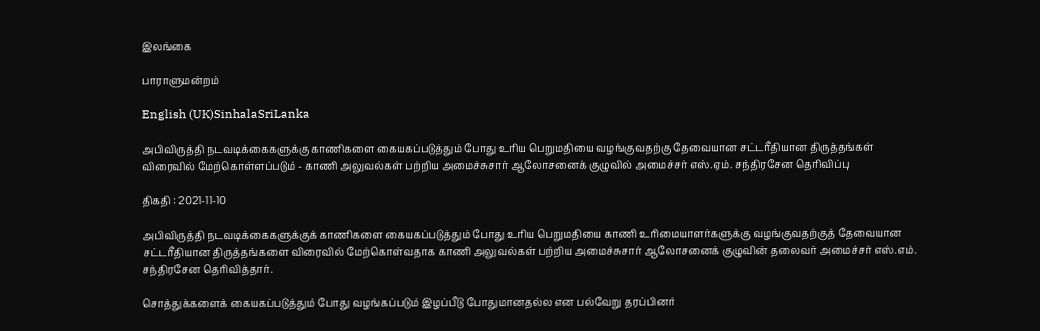இலங்கை

பாராளுமன்றம்

English (UK)SinhalaSriLanka

அபிவிருத்தி நடவடிக்கைகளுக்கு காணிகளை கையகப்படுத்தும் போது உரிய பெறுமதியை வழங்குவதற்கு தேவையான சட்டரீதியான திருத்தங்கள் விரைவில் மேற்கொள்ளப்படும் - காணி அலுவல்கள் பற்றிய அமைச்சுசார் ஆலோசனைக் குழுவில் அமைச்சர் எஸ்.ஏம். சந்திரசேன தெரிவிப்பு

திகதி : 2021-11-10

அபிவிருத்தி நடவடிக்கைகளுக்குக் காணிகளை கையகப்படுத்தும் போது உரிய பெறுமதியை காணி உரிமையாளர்களுக்கு வழங்குவதற்குத் தேவையான சட்டரீதியான திருத்தங்களை விரைவில் மேற்கொள்வதாக காணி அலுவல்கள் பற்றிய அமைச்சுசார் ஆலோசனைக் குழுவின் தலைவர் அமைச்சர் எஸ்.எம். சந்திரசேன தெரிவித்தார்.

சொத்துக்களைக் கையகப்படுத்தும் போது வழங்கப்படும் இழப்பீடு போதுமானதல்ல என பல்வேறு தரப்பினர்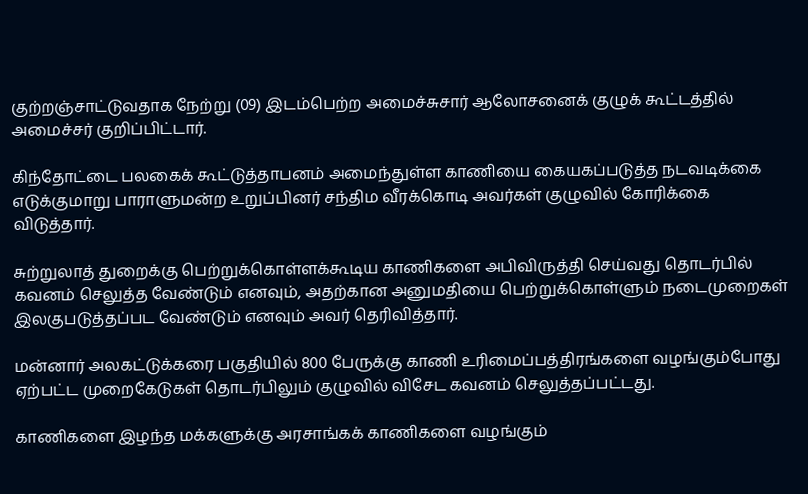குற்றஞ்சாட்டுவதாக நேற்று (09) இடம்பெற்ற அமைச்சுசார் ஆலோசனைக் குழுக் கூட்டத்தில் அமைச்சர் குறிப்பிட்டார்.

கிந்தோட்டை பலகைக் கூட்டுத்தாபனம் அமைந்துள்ள காணியை கையகப்படுத்த நடவடிக்கை எடுக்குமாறு பாராளுமன்ற உறுப்பினர் சந்திம வீரக்கொடி அவர்கள் குழுவில் கோரிக்கை விடுத்தார்.

சுற்றுலாத் துறைக்கு பெற்றுக்கொள்ளக்கூடிய காணிகளை அபிவிருத்தி செய்வது தொடர்பில் கவனம் செலுத்த வேண்டும் எனவும், அதற்கான அனுமதியை பெற்றுக்கொள்ளும் நடைமுறைகள் இலகுபடுத்தப்பட வேண்டும் எனவும் அவர் தெரிவித்தார்.

மன்னார் அலகட்டுக்கரை பகுதியில் 800 பேருக்கு காணி உரிமைப்பத்திரங்களை வழங்கும்போது ஏற்பட்ட முறைகேடுகள் தொடர்பிலும் குழுவில் விசேட கவனம் செலுத்தப்பட்டது.

காணிகளை இழந்த மக்களுக்கு அரசாங்கக் காணிகளை வழங்கும்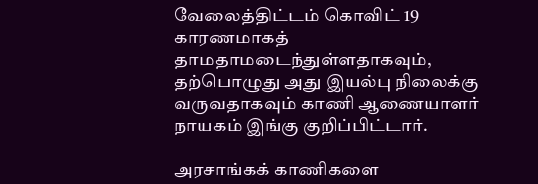வேலைத்திட்டம் கொவிட் 19 காரணமாகத் தாமதாமடைந்துள்ளதாகவும், தற்பொழுது அது இயல்பு நிலைக்கு வருவதாகவும் காணி ஆணையாளர் நாயகம் இங்கு குறிப்பிட்டார்.

அரசாங்கக் காணிகளை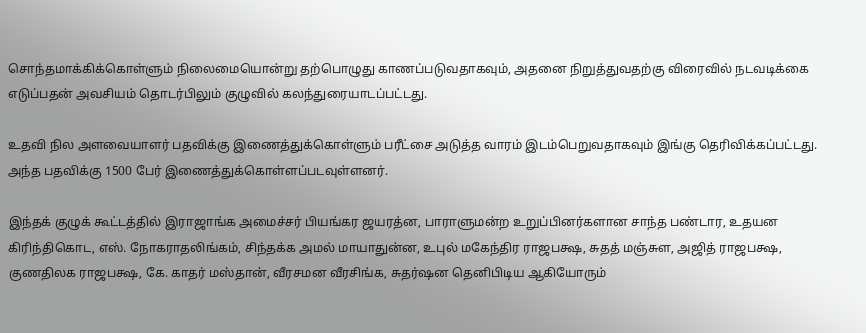சொந்தமாக்கிக்கொள்ளும் நிலைமையொன்று தற்பொழுது காணப்படுவதாகவும், அதனை நிறுத்துவதற்கு விரைவில் நடவடிக்கை எடுப்பதன் அவசியம் தொடர்பிலும் குழுவில் கலந்துரையாடப்பட்டது.

உதவி நில அளவையாளர் பதவிக்கு இணைத்துக்கொள்ளும் பரீட்சை அடுத்த வாரம் இடம்பெறுவதாகவும் இங்கு தெரிவிக்கப்பட்டது. அந்த பதவிக்கு 1500 பேர் இணைத்துக்கொள்ளப்படவுள்ளனர்.

இந்தக் குழுக் கூட்டத்தில் இராஜாங்க அமைச்சர் பியங்கர ஜயரத்ன, பாராளுமன்ற உறுப்பினர்களான சாந்த பண்டார, உதயன கிரிந்திகொட, எஸ். நோகராதலிங்கம், சிந்தக்க அமல் மாயாதுன்ன, உபுல் மகேந்திர ராஜபக்ஷ, சுதத் மஞ்சுள, அஜித் ராஜபக்ஷ, குணதிலக ராஜபக்ஷ, கே. காதர் மஸ்தான், வீரசமன வீரசிங்க, சுதர்ஷன தெனிபிடிய ஆகியோரும்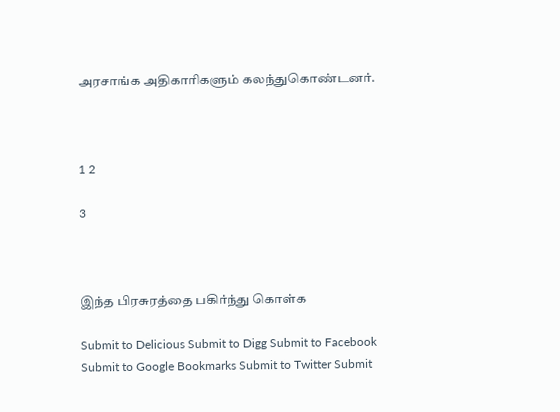அரசாங்க அதிகாரிகளும் கலந்துகொண்டனர்.



1 2

3



இந்த பிரசுரத்தை பகிர்ந்து கொள்க

Submit to Delicious Submit to Digg Submit to Facebook Submit to Google Bookmarks Submit to Twitter Submit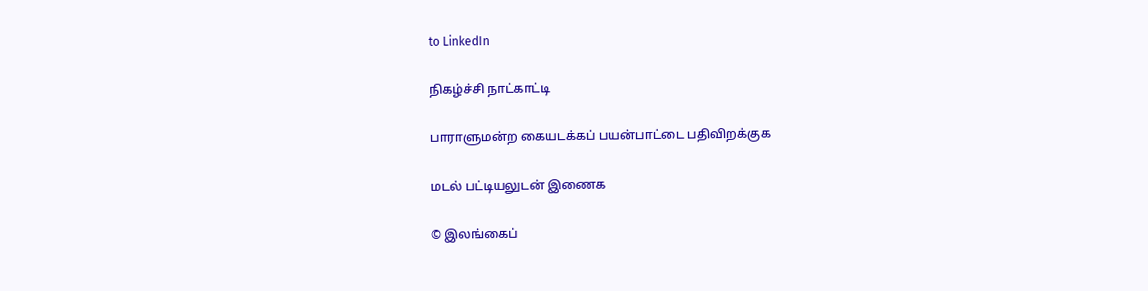to LinkedIn

நிகழ்ச்சி நாட்காட்டி

பாராளுமன்ற கையடக்கப் பயன்பாட்டை பதிவிறக்குக

மடல் பட்டியலுடன் இணைக

© இலங்கைப்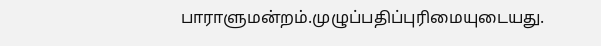பாராளுமன்றம்.முழுப்பதிப்புரிமையுடையது.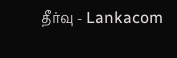தீர்வு - Lankacom